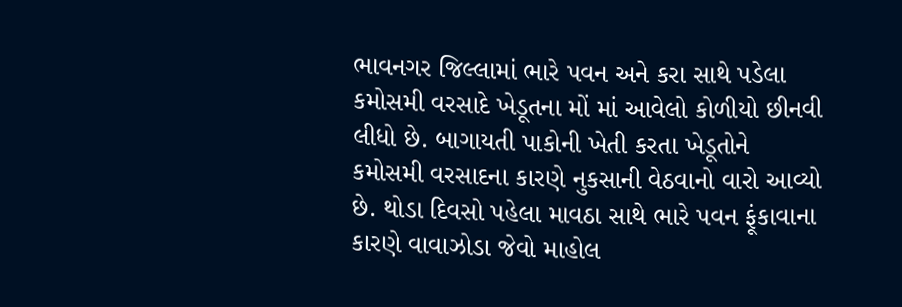ભાવનગર જિલ્લામાં ભારે પવન અને કરા સાથે પડેલા કમોસમી વરસાદે ખેડૂતના મોં માં આવેલો કોળીયો છીનવી લીધો છે. બાગાયતી પાકોની ખેતી કરતા ખેડૂતોને કમોસમી વરસાદના કારણે નુકસાની વેઠવાનો વારો આવ્યો છે. થોડા દિવસો પહેલા માવઠા સાથે ભારે પવન ફૂંકાવાના કારણે વાવાઝોડા જેવો માહોલ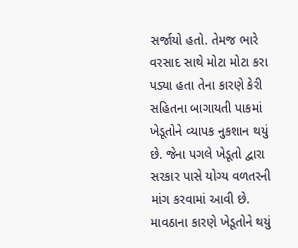સર્જાયો હતો. તેમજ ભારે વરસાદ સાથે મોટા મોટા કરા પડ્યા હતા તેના કારણે કેરી સહિતના બાગાયતી પાકમાં ખેડૂતોને વ્યાપક નુકશાન થયું છે. જેના પગલે ખેડૂતો દ્વારા સરકાર પાસે યોગ્ય વળતરની માંગ કરવામાં આવી છે.
માવઠાના કારણે ખેડૂતોને થયું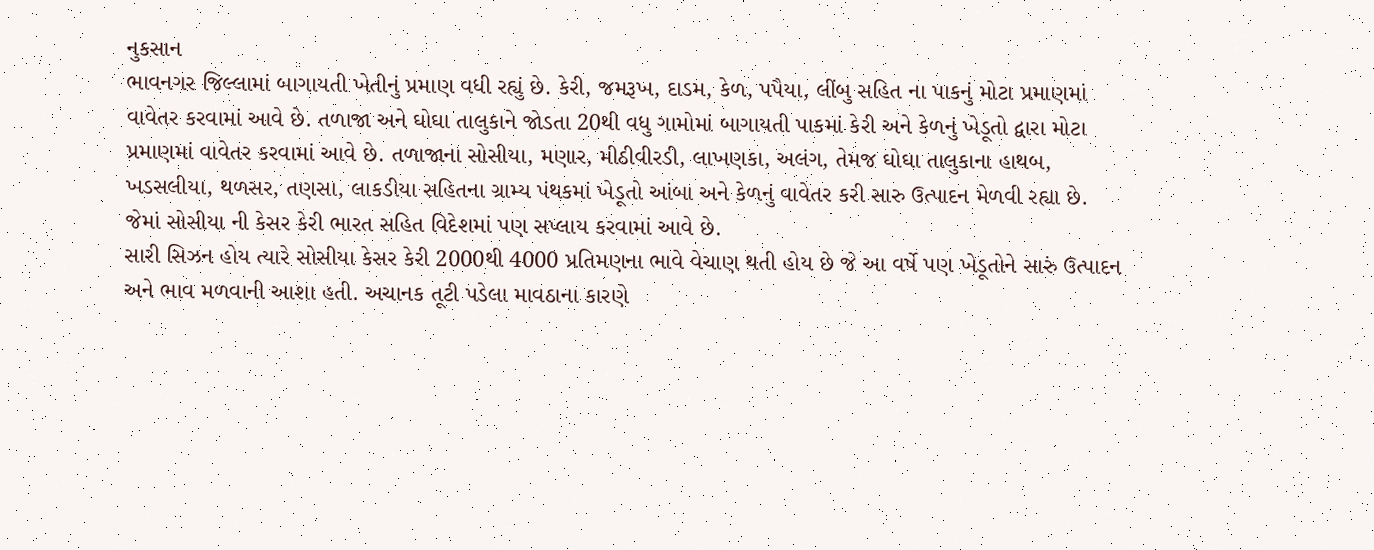નુકસાન
ભાવનગર જિલ્લામાં બાગાયતી ખેતીનું પ્રમાણ વધી રહ્યું છે. કેરી, જમરૂખ, દાડમ, કેળ, પપૈયા, લીંબુ સહિત ના પાકનું મોટા પ્રમાણમાં વાવેતર કરવામાં આવે છે. તળાજા અને ઘોઘા તાલુકાને જોડતા 20થી વધુ ગામોમાં બાગાયતી પાકમાં કેરી અને કેળનું ખેડૂતો દ્વારા મોટા પ્રમાણમાં વાવેતર કરવામાં આવે છે. તળાજાના સોસીયા, મણાર, મીઠીવીરડી, લાખણકા, અલંગ, તેમજ ઘોઘા તાલુકાના હાથબ, ખડસલીયા, થળસર, તણસા, લાકડીયા સહિતના ગ્રામ્ય પંથકમાં ખેડૂતો આંબા અને કેળનું વાવેતર કરી સારુ ઉત્પાદન મેળવી રહ્યા છે. જેમાં સોસીયા ની કેસર કેરી ભારત સહિત વિદેશમાં પણ સપ્લાય કરવામાં આવે છે.
સારી સિઝન હોય ત્યારે સોસીયા કેસર કેરી 2000થી 4000 પ્રતિમણના ભાવે વેચાણ થતી હોય છે જે આ વર્ષે પણ ખેડૂતોને સારું ઉત્પાદન અને ભાવ મળવાની આશા હતી. અચાનક તૂટી પડેલા માવઠાના કારણે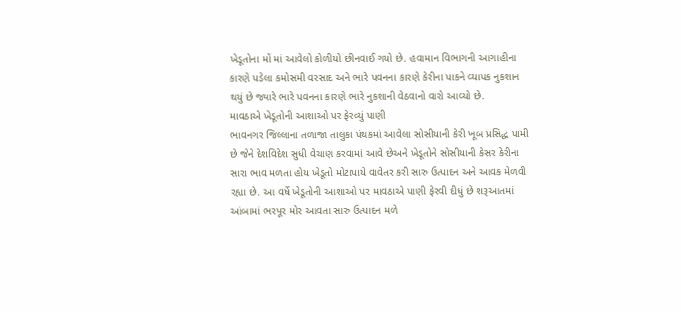ખેડૂતોના મોં માં આવેલો કોળીયો છીનવાઈ ગયો છે. હવામાન વિભાગની આગાહીના કારણે પડેલા કમોસમી વરસાદ અને ભારે પવનના કારણે કેરીના પાકને વ્યાપક નુકશાન થયું છે જ્યારે ભારે પવનના કારણે ભારે નુકશાની વેઠવાનો વારો આવ્યો છે.
માવઠાએ ખેડૂતોની આશાઓ પર ફેરવ્યું પાણી
ભાવનગર જિલ્લાના તળાજા તાલુકા પંથકમાં આવેલા સોસીયાની કેરી ખૂબ પ્રસિદ્ધ પામી છે જેને દેશવિદેશ સુધી વેચાણ કરવામાં આવે છેઅને ખેડૂતોને સોસીયાની કેસર કેરીના સારા ભાવ મળતા હોય ખેડૂતો મોટાપાયે વાવેતર કરી સારુ ઉત્પાદન અને આવક મેળવી રહ્યા છે. આ વર્ષે ખેડૂતોની આશાઓ પર માવઠાએ પાણી ફેરવી દીધું છે શરૂઆતમાં આંબામાં ભરપૂર મોર આવતા સારુ ઉત્પાદન મળે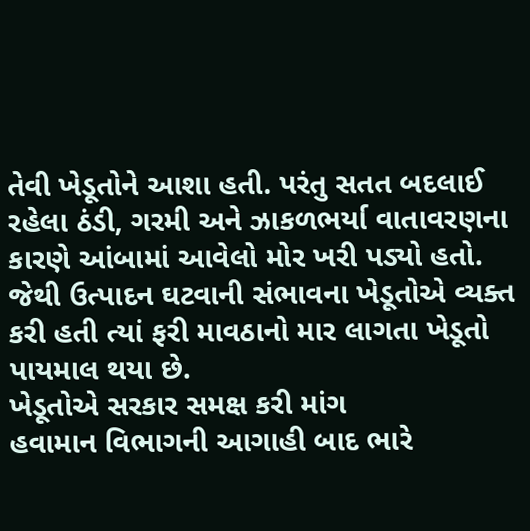તેવી ખેડૂતોને આશા હતી. પરંતુ સતત બદલાઈ રહેલા ઠંડી, ગરમી અને ઝાકળભર્યા વાતાવરણના કારણે આંબામાં આવેલો મોર ખરી પડ્યો હતો. જેથી ઉત્પાદન ઘટવાની સંભાવના ખેડૂતોએ વ્યક્ત કરી હતી ત્યાં ફરી માવઠાનો માર લાગતા ખેડૂતો પાયમાલ થયા છે.
ખેડૂતોએ સરકાર સમક્ષ કરી માંગ
હવામાન વિભાગની આગાહી બાદ ભારે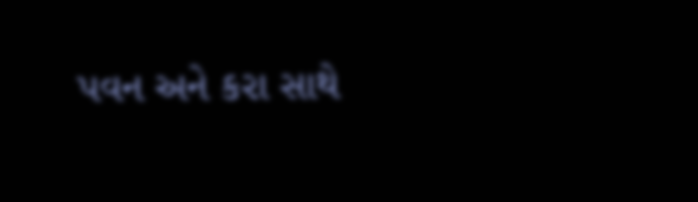પવન અને કરા સાથે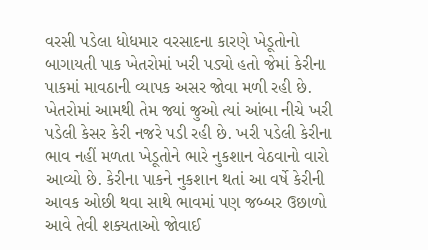વરસી પડેલા ધોધમાર વરસાદના કારણે ખેડૂતોનો બાગાયતી પાક ખેતરોમાં ખરી પડ્યો હતો જેમાં કેરીના પાકમાં માવઠાની વ્યાપક અસર જોવા મળી રહી છે. ખેતરોમાં આમથી તેમ જ્યાં જુઓ ત્યાં આંબા નીચે ખરી પડેલી કેસર કેરી નજરે પડી રહી છે. ખરી પડેલી કેરીના ભાવ નહીં મળતા ખેડૂતોને ભારે નુકશાન વેઠવાનો વારો આવ્યો છે. કેરીના પાકને નુકશાન થતાં આ વર્ષે કેરીની આવક ઓછી થવા સાથે ભાવમાં પણ જબ્બર ઉછાળો આવે તેવી શક્યતાઓ જોવાઈ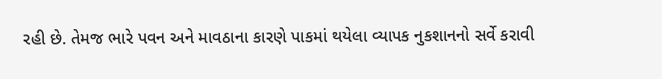રહી છે. તેમજ ભારે પવન અને માવઠાના કારણે પાકમાં થયેલા વ્યાપક નુકશાનનો સર્વે કરાવી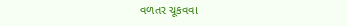વળતર ચૂકવવા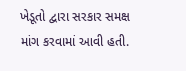ખેડૂતો દ્વારા સરકાર સમક્ષ માંગ કરવામાં આવી હતી.